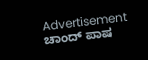Advertisement
ಚಾಂದ್ ಪಾಷ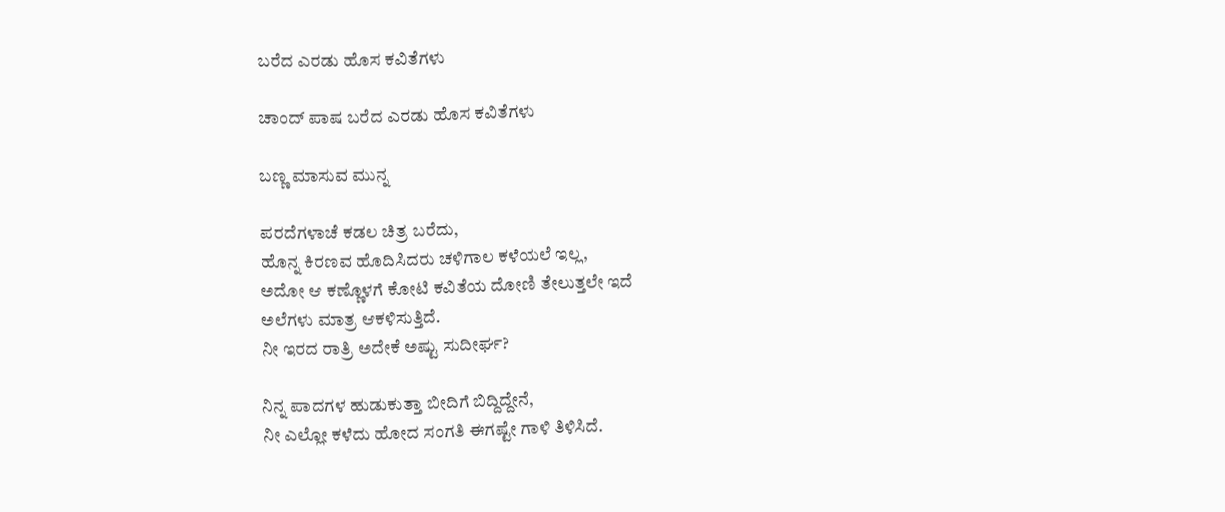ಬರೆದ ಎರಡು ಹೊಸ ಕವಿತೆಗಳು

ಚಾಂದ್ ಪಾಷ ಬರೆದ ಎರಡು ಹೊಸ ಕವಿತೆಗಳು

ಬಣ್ಣ ಮಾಸುವ ಮುನ್ನ

ಪರದೆಗಳಾಚೆ ಕಡಲ ಚಿತ್ರ ಬರೆದು,
ಹೊನ್ನ ಕಿರಣವ ಹೊದಿಸಿದರು ಚಳಿಗಾಲ ಕಳೆಯಲೆ ಇಲ್ಲ,
ಅದೋ ಆ ಕಣ್ಣೊಳಗೆ ಕೋಟಿ ಕವಿತೆಯ ದೋಣಿ ತೇಲುತ್ತಲೇ ಇದೆ
ಅಲೆಗಳು ಮಾತ್ರ ಆಕಳಿಸುತ್ತಿದೆ.
ನೀ ಇರದ ರಾತ್ರಿ ಅದೇಕೆ ಅಷ್ಟು ಸುದೀರ್ಘ?

ನಿನ್ನ ಪಾದಗಳ ಹುಡುಕುತ್ತಾ ಬೀದಿಗೆ ಬಿದ್ದಿದ್ದೇನೆ,
ನೀ ಎಲ್ಲೋ ಕಳೆದು ಹೋದ ಸಂಗತಿ ಈಗಷ್ಟೇ ಗಾಳಿ ತಿಳಿಸಿದೆ.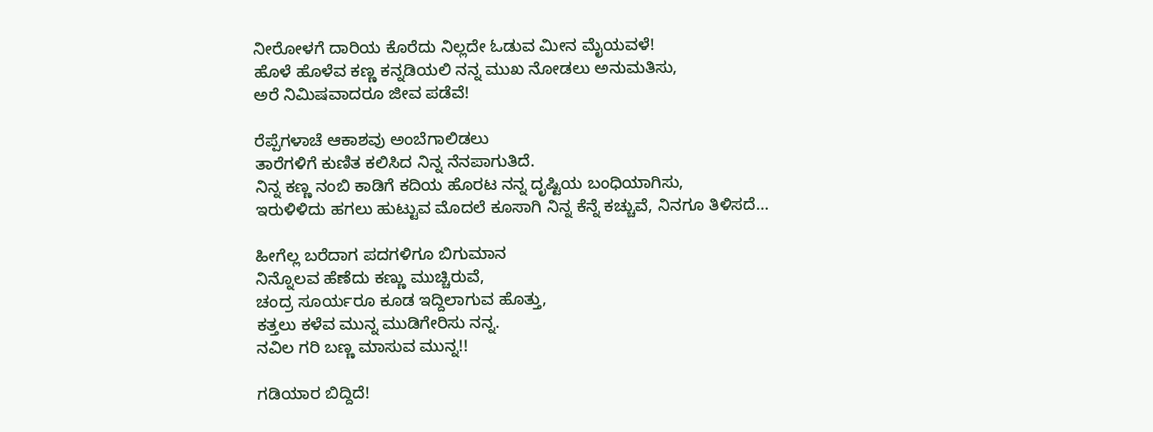ನೀರೋಳಗೆ ದಾರಿಯ ಕೊರೆದು ನಿಲ್ಲದೇ ಓಡುವ ಮೀನ ಮೈಯವಳೆ!
ಹೊಳೆ ಹೊಳೆವ ಕಣ್ಣ ಕನ್ನಡಿಯಲಿ ನನ್ನ ಮುಖ ನೋಡಲು ಅನುಮತಿಸು,
ಅರೆ ನಿಮಿಷವಾದರೂ ಜೀವ ಪಡೆವೆ!

ರೆಪ್ಪೆಗಳಾಚೆ ಆಕಾಶವು ಅಂಬೆಗಾಲಿಡಲು
ತಾರೆಗಳಿಗೆ ಕುಣಿತ ಕಲಿಸಿದ ನಿನ್ನ ನೆನಪಾಗುತಿದೆ.
ನಿನ್ನ ಕಣ್ಣ ನಂಬಿ ಕಾಡಿಗೆ ಕದಿಯ ಹೊರಟ ನನ್ನ ದೃಷ್ಟಿಯ ಬಂಧಿಯಾಗಿಸು,
ಇರುಳಿಳಿದು ಹಗಲು ಹುಟ್ಟುವ ಮೊದಲೆ ಕೂಸಾಗಿ ನಿನ್ನ ಕೆನ್ನೆ ಕಚ್ಚುವೆ, ನಿನಗೂ ತಿಳಿಸದೆ…

ಹೀಗೆಲ್ಲ ಬರೆದಾಗ ಪದಗಳಿಗೂ ಬಿಗುಮಾನ
ನಿನ್ನೊಲವ ಹೆಣೆದು ಕಣ್ಣು ಮುಚ್ಚಿರುವೆ,
ಚಂದ್ರ ಸೂರ್ಯರೂ ಕೂಡ ಇದ್ದಿಲಾಗುವ ಹೊತ್ತು,
ಕತ್ತಲು ಕಳೆವ ಮುನ್ನ ಮುಡಿಗೇರಿಸು ನನ್ನ.
ನವಿಲ ಗರಿ ಬಣ್ಣ ಮಾಸುವ ಮುನ್ನ!!

ಗಡಿಯಾರ ಬಿದ್ದಿದೆ!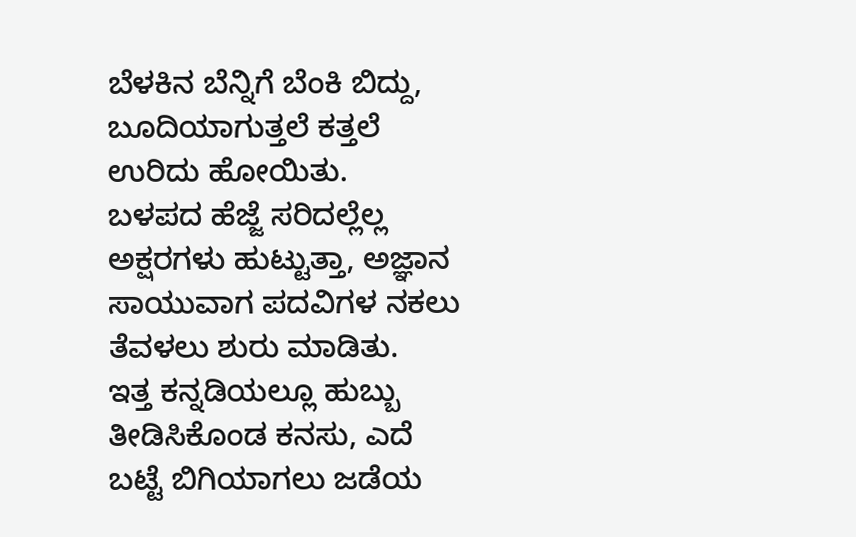ಬೆಳಕಿನ ಬೆನ್ನಿಗೆ ಬೆಂಕಿ ಬಿದ್ದು, ಬೂದಿಯಾಗುತ್ತಲೆ ಕತ್ತಲೆ ಉರಿದು ಹೋಯಿತು.
ಬಳಪದ ಹೆಜ್ಜೆ ಸರಿದಲ್ಲೆಲ್ಲ ಅಕ್ಷರಗಳು ಹುಟ್ಟುತ್ತಾ, ಅಜ್ಞಾನ ಸಾಯುವಾಗ ಪದವಿಗಳ ನಕಲು ತೆವಳಲು ಶುರು ಮಾಡಿತು.
ಇತ್ತ ಕನ್ನಡಿಯಲ್ಲೂ ಹುಬ್ಬು ತೀಡಿಸಿಕೊಂಡ ಕನಸು, ಎದೆ ಬಟ್ಟೆ ಬಿಗಿಯಾಗಲು ಜಡೆಯ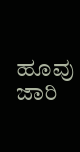ಹೂವು ಜಾರಿ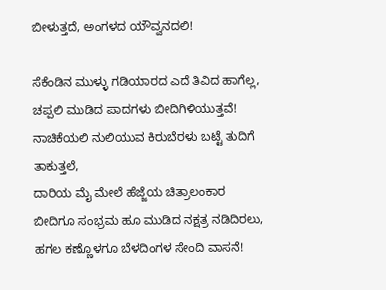ಬೀಳುತ್ತದೆ, ಅಂಗಳದ ಯೌವ್ವನದಲಿ!

ಸೆಕೆಂಡಿನ ಮುಳ್ಳು ಗಡಿಯಾರದ ಎದೆ ತಿವಿದ ಹಾಗೆಲ್ಲ,
ಚಪ್ಪಲಿ ಮುಡಿದ ಪಾದಗಳು ಬೀದಿಗಿಳಿಯುತ್ತವೆ!
ನಾಚಿಕೆಯಲಿ ನುಲಿಯುವ ಕಿರುಬೆರಳು ಬಟ್ಟೆ ತುದಿಗೆ ತಾಕುತ್ತಲೆ,
ದಾರಿಯ ಮೈ ಮೇಲೆ ಹೆಜ್ಜೆಯ ಚಿತ್ರಾಲಂಕಾರ
ಬೀದಿಗೂ ಸಂಭ್ರಮ ಹೂ ಮುಡಿದ ನಕ್ಷತ್ರ ನಡಿದಿರಲು,
ಹಗಲ ಕಣ್ಣೊಳಗೂ ಬೆಳದಿಂಗಳ ಸೇಂದಿ ವಾಸನೆ!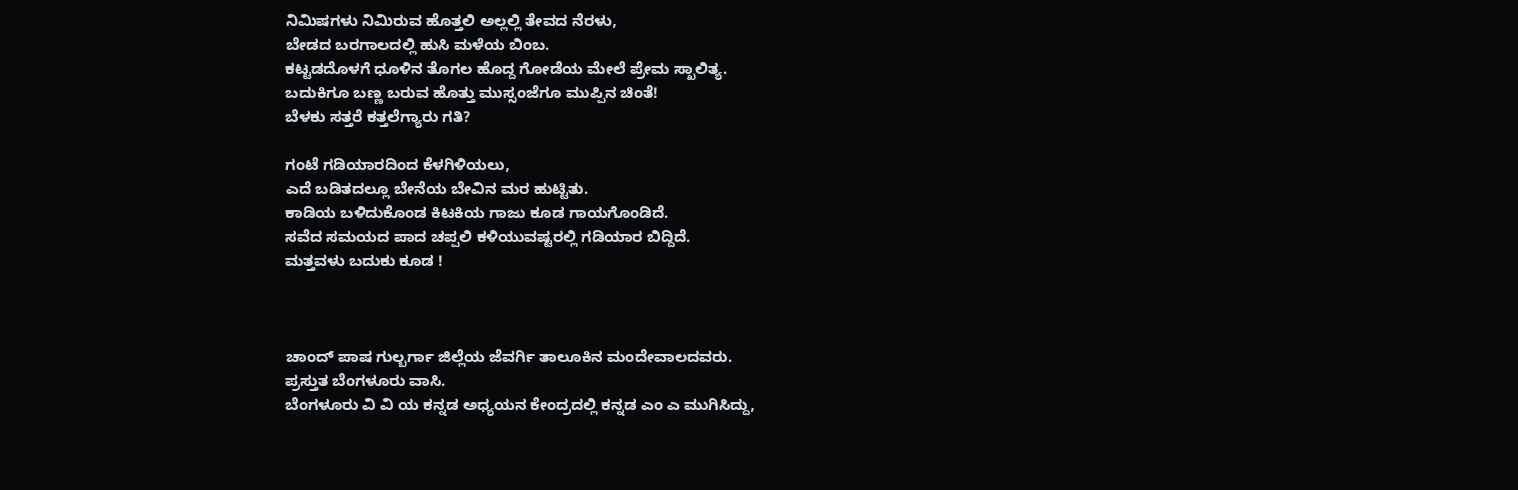ನಿಮಿಷಗಳು ನಿಮಿರುವ ಹೊತ್ತಲಿ ಅಲ್ಲಲ್ಲಿ ತೇವದ ನೆರಳು,
ಬೇಡದ ಬರಗಾಲದಲ್ಲಿ ಹುಸಿ ಮಳೆಯ ಬಿಂಬ.
ಕಟ್ಟಡದೊಳಗೆ ಧೂಳಿನ ತೊಗಲ ಹೊದ್ದ ಗೋಡೆಯ ಮೇಲೆ ಪ್ರೇಮ ಸ್ಖಾಲಿತ್ಯ.
ಬದುಕಿಗೂ ಬಣ್ಣ ಬರುವ ಹೊತ್ತು ಮುಸ್ಸಂಜೆಗೂ ಮುಪ್ಪಿನ ಚಿಂತೆ!
ಬೆಳಕು ಸತ್ತರೆ ಕತ್ತಲೆಗ್ಯಾರು ಗತಿ?

ಗಂಟೆ ಗಡಿಯಾರದಿಂದ ಕೆಳಗಿಳಿಯಲು,
ಎದೆ ಬಡಿತದಲ್ಲೂ ಬೇನೆಯ ಬೇವಿನ ಮರ ಹುಟ್ಟಿತು.
ಕಾಡಿಯ ಬಳಿದುಕೊಂಡ ಕಿಟಕಿಯ ಗಾಜು ಕೂಡ ಗಾಯಗೊಂಡಿದೆ.
ಸವೆದ ಸಮಯದ ಪಾದ ಚಪ್ಪಲಿ ಕಳಿಯುವಷ್ಟರಲ್ಲಿ ಗಡಿಯಾರ ಬಿದ್ದಿದೆ.
ಮತ್ತವಳು ಬದುಕು ಕೂಡ !



ಚಾಂದ್ ಪಾಷ ಗುಲ್ಬರ್ಗಾ ಜಿಲ್ಲೆಯ ಜೆವರ್ಗಿ ತಾಲೂಕಿನ ಮಂದೇವಾಲದವರು.
ಪ್ರಸ್ತುತ ಬೆಂಗಳೂರು ವಾಸಿ.
ಬೆಂಗಳೂರು ವಿ ವಿ ಯ ಕನ್ನಡ ಅಧ್ಯಯನ ಕೇಂದ್ರದಲ್ಲಿ ಕನ್ನಡ ಎಂ ಎ ಮುಗಿಸಿದ್ದು,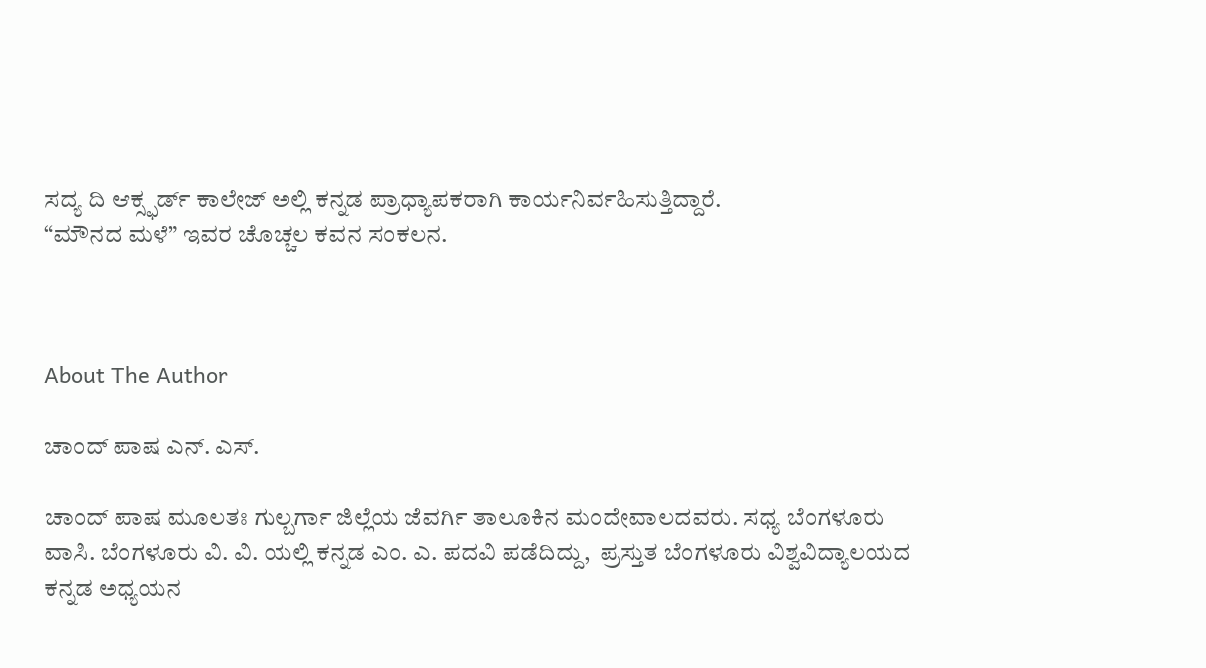ಸದ್ಯ ದಿ ಆಕ್ಸ್ಫರ್ಡ್ ಕಾಲೇಜ್ ಅಲ್ಲಿ ಕನ್ನಡ ಪ್ರಾಧ್ಯಾಪಕರಾಗಿ ಕಾರ್ಯನಿರ್ವಹಿಸುತ್ತಿದ್ದಾರೆ.
“ಮೌನದ ಮಳೆ” ಇವರ ಚೊಚ್ಚಲ ಕವನ ಸಂಕಲನ.



About The Author

ಚಾಂದ್ ಪಾಷ ಎನ್. ಎಸ್.

ಚಾಂದ್ ಪಾಷ ಮೂಲತಃ ಗುಲ್ಬರ್ಗಾ ಜಿಲ್ಲೆಯ ಜೆವರ್ಗಿ ತಾಲೂಕಿನ ಮಂದೇವಾಲದವರು. ಸಧ್ಯ ಬೆಂಗಳೂರು ವಾಸಿ. ಬೆಂಗಳೂರು ವಿ. ವಿ. ಯಲ್ಲಿ ಕನ್ನಡ ಎಂ. ಎ. ಪದವಿ ಪಡೆದಿದ್ದು,  ಪ್ರಸ್ತುತ ಬೆಂಗಳೂರು ವಿಶ್ವವಿದ್ಯಾಲಯದ ಕನ್ನಡ ಅಧ್ಯಯನ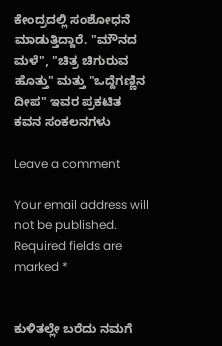ಕೇಂದ್ರದಲ್ಲಿ ಸಂಶೋಧನೆ ಮಾಡುತ್ತಿದ್ದಾರೆ. "ಮೌನದ ಮಳೆ", "ಚಿತ್ರ ಚಿಗುರುವ ಹೊತ್ತು" ಮತ್ತು "ಒದ್ದೆಗಣ್ಣಿನ ದೀಪ" ಇವರ ಪ್ರಕಟಿತ ಕವನ ಸಂಕಲನಗಳು

Leave a comment

Your email address will not be published. Required fields are marked *


ಕುಳಿತಲ್ಲೇ ಬರೆದು ನಮಗೆ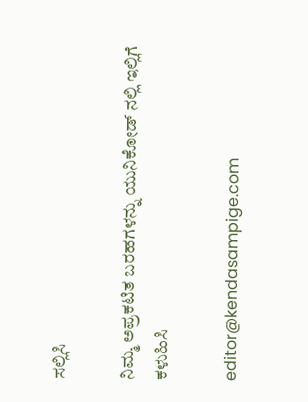ಸಲ್ಲಿಸಿ

ನಿಮ್ಮ ಅಪ್ರಕಟಿತ ಬರಹಗಳನ್ನು ಯುನಿಕೋಡ್ ನಲ್ಲಿ ಇಲ್ಲಿಗೆ ಕಳುಹಿಸಿ

editor@kendasampige.com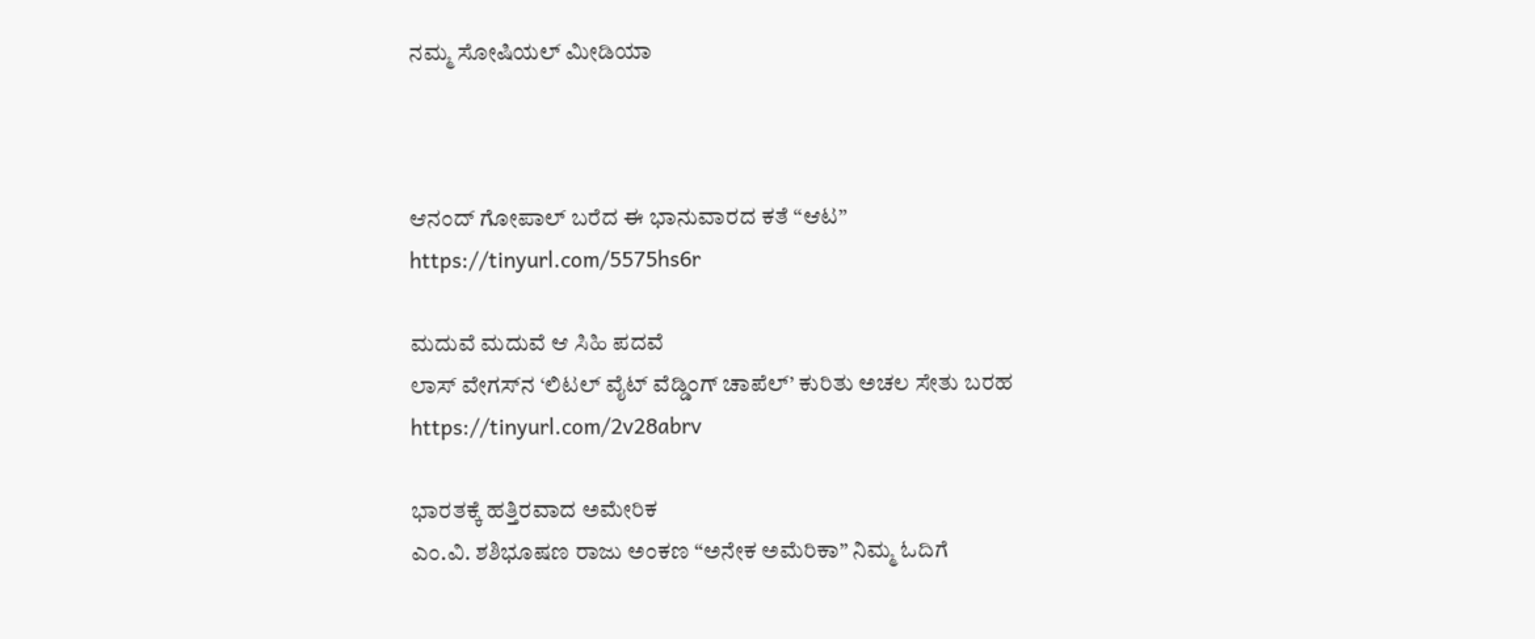ನಮ್ಮ ಸೋಷಿಯಲ್‌ ಮೀಡಿಯಾ



ಆನಂದ್‌ ಗೋಪಾಲ್‌ ಬರೆದ ಈ ಭಾನುವಾರದ ಕತೆ “ಆಟ”
https://tinyurl.com/5575hs6r

ಮದುವೆ ಮದುವೆ ಆ ಸಿಹಿ ಪದವೆ
ಲಾಸ್‌ ವೇಗಸ್‌ನ ‘ಲಿಟಲ್ ವೈಟ್ ವೆಡ್ಡಿಂಗ್ ಚಾಪೆಲ್’ ಕುರಿತು ಅಚಲ ಸೇತು ಬರಹ
https://tinyurl.com/2v28abrv

ಭಾರತಕ್ಕೆ ಹತ್ತಿರವಾದ ಅಮೇರಿಕ
ಎಂ.ವಿ. ಶಶಿಭೂಷಣ ರಾಜು ಅಂಕಣ “ಅನೇಕ ಅಮೆರಿಕಾ” ನಿಮ್ಮ ಓದಿಗೆ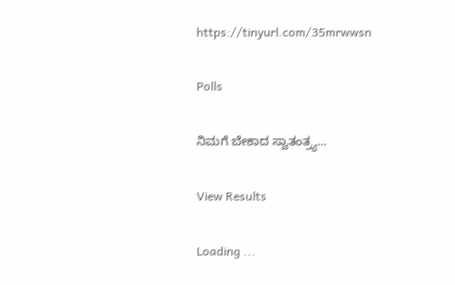https://tinyurl.com/35mrwwsn

Polls

ನಿಮಗೆ ಬೇಕಾದ ಸ್ವಾತಂತ್ರ್ಯ...

View Results

Loading ...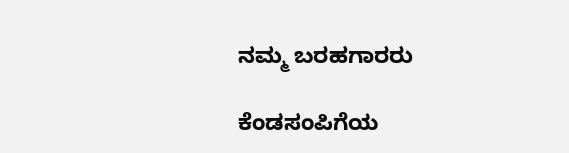ನಮ್ಮ ಬರಹಗಾರರು

ಕೆಂಡಸಂಪಿಗೆಯ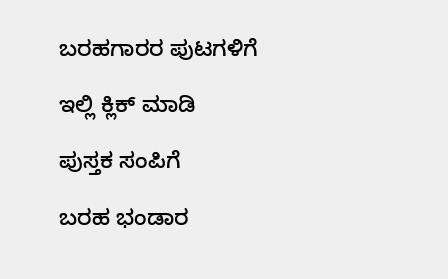ಬರಹಗಾರರ ಪುಟಗಳಿಗೆ

ಇಲ್ಲಿ ಕ್ಲಿಕ್ ಮಾಡಿ

ಪುಸ್ತಕ ಸಂಪಿಗೆ

ಬರಹ ಭಂಡಾರ